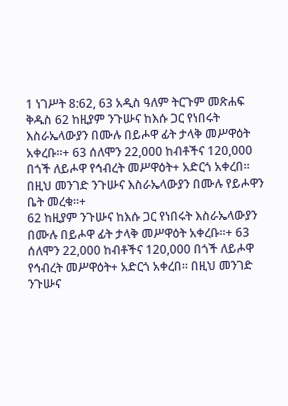1 ነገሥት 8:62, 63 አዲስ ዓለም ትርጉም መጽሐፍ ቅዱስ 62 ከዚያም ንጉሡና ከእሱ ጋር የነበሩት እስራኤላውያን በሙሉ በይሖዋ ፊት ታላቅ መሥዋዕት አቀረቡ።+ 63 ሰለሞን 22,000 ከብቶችና 120,000 በጎች ለይሖዋ የኅብረት መሥዋዕት+ አድርጎ አቀረበ። በዚህ መንገድ ንጉሡና እስራኤላውያን በሙሉ የይሖዋን ቤት መረቁ።+
62 ከዚያም ንጉሡና ከእሱ ጋር የነበሩት እስራኤላውያን በሙሉ በይሖዋ ፊት ታላቅ መሥዋዕት አቀረቡ።+ 63 ሰለሞን 22,000 ከብቶችና 120,000 በጎች ለይሖዋ የኅብረት መሥዋዕት+ አድርጎ አቀረበ። በዚህ መንገድ ንጉሡና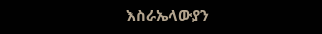እስራኤላውያን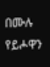በሙሉ የይሖዋን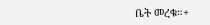ቤት መረቁ።+